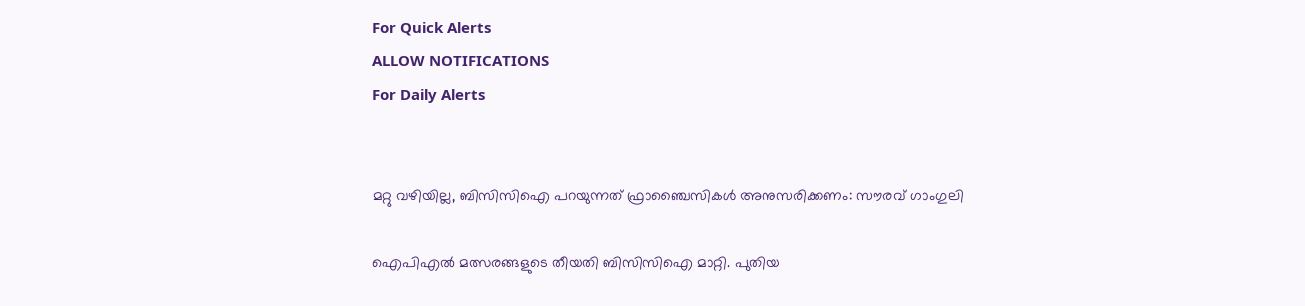For Quick Alerts
ALLOW NOTIFICATIONS
For Daily Alerts


മറ്റു വഴിയില്ല, ബിസിസിഐ പറയുന്നത് ഫ്രാഞ്ചൈസികള്‍ അനുസരിക്കണം: സൗരവ് ഗാംഗുലി

ഐപിഎല്‍ മത്സരങ്ങളുടെ തീയതി ബിസിസിഐ മാറ്റി. പുതിയ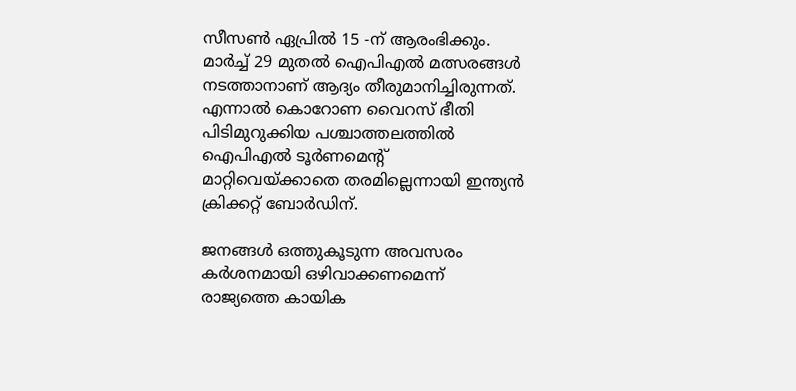സീസണ്‍ ഏപ്രില്‍ 15 -ന് ആരംഭിക്കും. മാര്‍ച്ച് 29 മുതല്‍ ഐപിഎല്‍ മത്സരങ്ങള്‍ നടത്താനാണ് ആദ്യം തീരുമാനിച്ചിരുന്നത്. എന്നാല്‍ കൊറോണ വൈറസ് ഭീതി പിടിമുറുക്കിയ പശ്ചാത്തലത്തില്‍ ഐപിഎല്‍ ടൂര്‍ണമെന്റ് മാറ്റിവെയ്ക്കാതെ തരമില്ലെന്നായി ഇന്ത്യന്‍ ക്രിക്കറ്റ് ബോര്‍ഡിന്.

ജനങ്ങള്‍ ഒത്തുകൂടുന്ന അവസരം കര്‍ശനമായി ഒഴിവാക്കണമെന്ന് രാജ്യത്തെ കായിക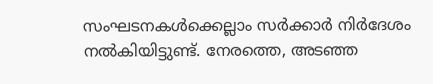സംഘടനകള്‍ക്കെല്ലാം സര്‍ക്കാര്‍ നിര്‍ദേശം നല്‍കിയിട്ടുണ്ട്. നേരത്തെ, അടഞ്ഞ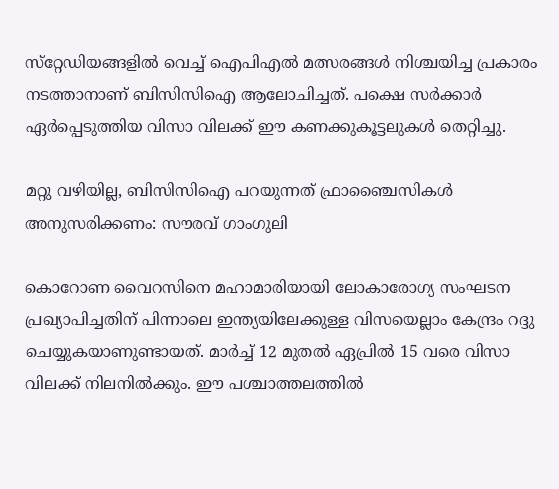സ്‌റ്റേഡിയങ്ങളില്‍ വെച്ച് ഐപിഎല്‍ മത്സരങ്ങള്‍ നിശ്ചയിച്ച പ്രകാരം നടത്താനാണ് ബിസിസിഐ ആലോചിച്ചത്. പക്ഷെ സര്‍ക്കാര്‍ ഏര്‍പ്പെടുത്തിയ വിസാ വിലക്ക് ഈ കണക്കുകൂട്ടലുകള്‍ തെറ്റിച്ചു.

മറ്റു വഴിയില്ല, ബിസിസിഐ പറയുന്നത് ഫ്രാഞ്ചൈസികള്‍ അനുസരിക്കണം: സൗരവ് ഗാംഗുലി

കൊറോണ വൈറസിനെ മഹാമാരിയായി ലോകാരോഗ്യ സംഘടന പ്രഖ്യാപിച്ചതിന് പിന്നാലെ ഇന്ത്യയിലേക്കുള്ള വിസയെല്ലാം കേന്ദ്രം റദ്ദു ചെയ്യുകയാണുണ്ടായത്. മാര്‍ച്ച് 12 മുതല്‍ ഏപ്രില്‍ 15 വരെ വിസാ വിലക്ക് നിലനില്‍ക്കും. ഈ പശ്ചാത്തലത്തില്‍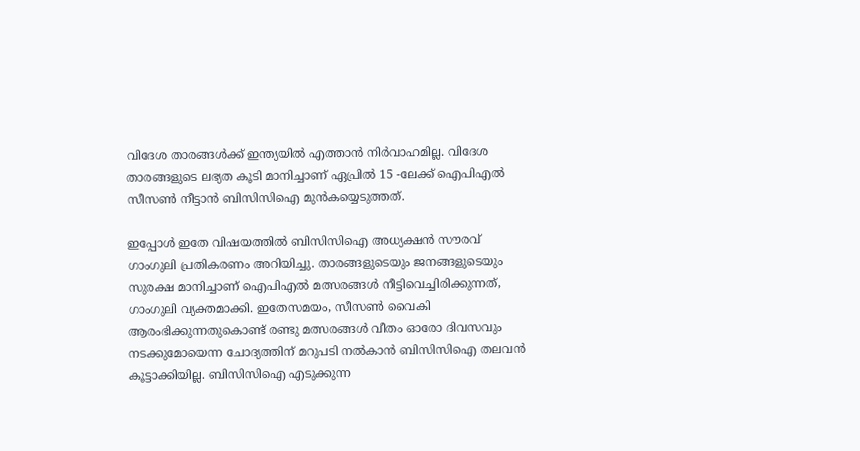വിദേശ താരങ്ങള്‍ക്ക് ഇന്ത്യയില്‍ എത്താന്‍ നിര്‍വാഹമില്ല. വിദേശ താരങ്ങളുടെ ലഭ്യത കൂടി മാനിച്ചാണ് ഏപ്രില്‍ 15 -ലേക്ക് ഐപിഎല്‍ സീസണ്‍ നീട്ടാന്‍ ബിസിസിഐ മുന്‍കയ്യെടുത്തത്.

ഇപ്പോള്‍ ഇതേ വിഷയത്തില്‍ ബിസിസിഐ അധ്യക്ഷന്‍ സൗരവ് ഗാംഗുലി പ്രതികരണം അറിയിച്ചു. താരങ്ങളുടെയും ജനങ്ങളുടെയും സുരക്ഷ മാനിച്ചാണ് ഐപിഎല്‍ മത്സരങ്ങള്‍ നീട്ടിവെച്ചിരിക്കുന്നത്, ഗാംഗുലി വ്യക്തമാക്കി. ഇതേസമയം, സീസണ്‍ വൈകി ആരംഭിക്കുന്നതുകൊണ്ട് രണ്ടു മത്സരങ്ങള്‍ വീതം ഓരോ ദിവസവും നടക്കുമോയെന്ന ചോദ്യത്തിന് മറുപടി നല്‍കാന്‍ ബിസിസിഐ തലവന്‍ കൂട്ടാക്കിയില്ല. ബിസിസിഐ എടുക്കുന്ന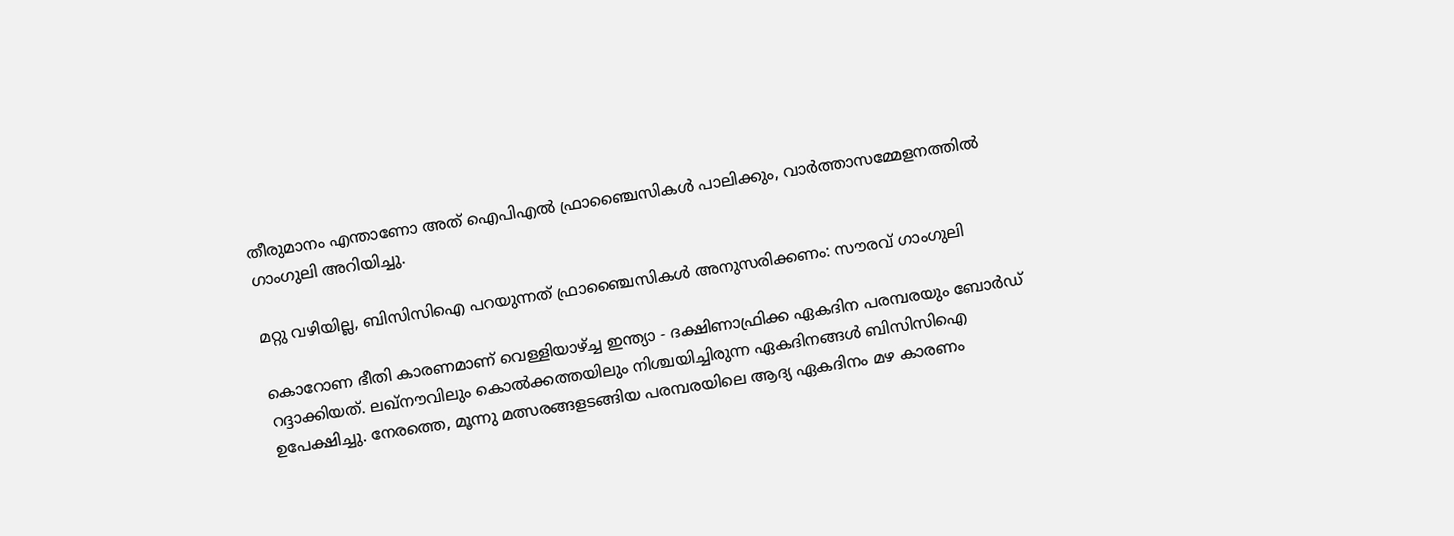തീരുമാനം എന്താണോ അത് ഐപിഎല്‍ ഫ്രാഞ്ചൈസികള്‍ പാലിക്കും, വാര്‍ത്താസമ്മേളനത്തില്‍ ഗാംഗുലി അറിയിച്ചു.

മറ്റു വഴിയില്ല, ബിസിസിഐ പറയുന്നത് ഫ്രാഞ്ചൈസികള്‍ അനുസരിക്കണം: സൗരവ് ഗാംഗുലി

കൊറോണ ഭീതി കാരണമാണ് വെള്ളിയാഴ്ച്ച ഇന്ത്യാ - ദക്ഷിണാഫ്രിക്ക ഏകദിന പരമ്പരയും ബോര്‍ഡ് റദ്ദാക്കിയത്. ലഖ്‌നൗവിലും കൊല്‍ക്കത്തയിലും നിശ്ചയിച്ചിരുന്ന ഏകദിനങ്ങള്‍ ബിസിസിഐ ഉപേക്ഷിച്ചു. നേരത്തെ, മൂന്നു മത്സരങ്ങളടങ്ങിയ പരമ്പരയിലെ ആദ്യ ഏകദിനം മഴ കാരണം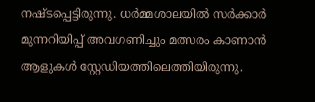നഷ്ടപ്പെട്ടിരുന്നു. ധര്‍മ്മശാലയില്‍ സര്‍ക്കാര്‍ മുന്നറിയിപ്പ് അവഗണിച്ചും മത്സരം കാണാന്‍ ആളുകള്‍ സ്റ്റേഡിയത്തിലെത്തിയിരുന്നു.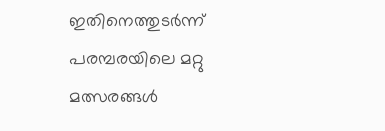ഇതിനെത്തുടര്‍ന്ന് പരമ്പരയിലെ മറ്റു മത്സരങ്ങള്‍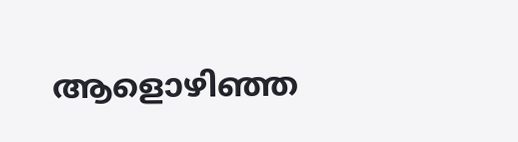ആളൊഴിഞ്ഞ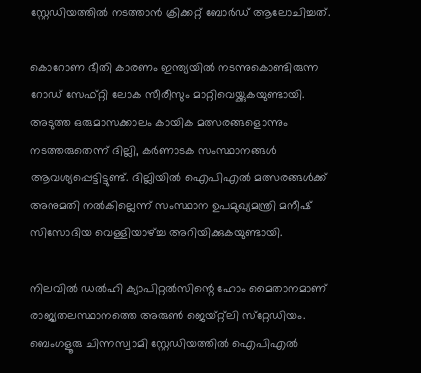സ്റ്റേഡിയത്തില്‍ നടത്താന്‍ ക്രിക്കറ്റ് ബോര്‍ഡ് ആലോചിച്ചത്.

കൊറോണ ഭീതി കാരണം ഇന്ത്യയില്‍ നടന്നുകൊണ്ടിരുന്ന റോഡ് സേഫ്റ്റി ലോക സീരീസും മാറ്റിവെയ്ക്കുകയുണ്ടായി. അടുത്ത ഒരുമാസക്കാലം കായിക മത്സരങ്ങളൊന്നും നടത്തരുതെന്ന് ദില്ലി, കര്‍ണാടക സംസ്ഥാനങ്ങള്‍ ആവശ്യപ്പെട്ടിട്ടുണ്ട്. ദില്ലിയില്‍ ഐപിഎല്‍ മത്സരങ്ങള്‍ക്ക് അനുമതി നല്‍കില്ലെന്ന് സംസ്ഥാന ഉപമുഖ്യമന്ത്രി മനീഷ് സിസോദിയ വെള്ളിയാഴ്ച്ച അറിയിക്കുകയുണ്ടായി.

നിലവില്‍ ഡല്‍ഹി ക്യാപിറ്റല്‍സിന്റെ ഹോം മൈതാനമാണ് രാജ്യതലസ്ഥാനത്തെ അരുണ്‍ ജെയ്റ്റ്‌ലി സ്‌റ്റേഡിയം. ബെംഗളൂരു ചിന്നസ്വാമി സ്റ്റേഡിയത്തില്‍ ഐപിഎല്‍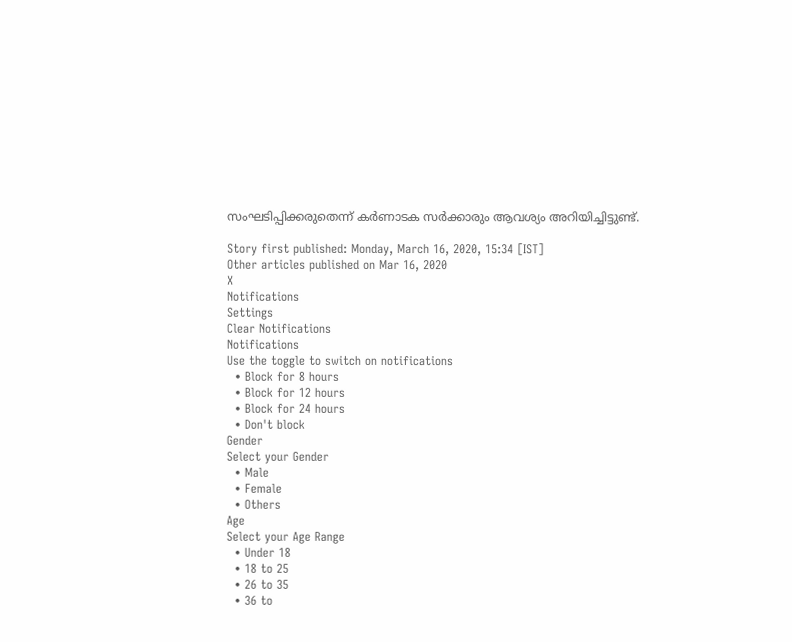സംഘടിപ്പിക്കരുതെന്ന് കര്‍ണാടക സര്‍ക്കാരും ആവശ്യം അറിയിച്ചിട്ടുണ്ട്.

Story first published: Monday, March 16, 2020, 15:34 [IST]
Other articles published on Mar 16, 2020
X
Notifications
Settings
Clear Notifications
Notifications
Use the toggle to switch on notifications
  • Block for 8 hours
  • Block for 12 hours
  • Block for 24 hours
  • Don't block
Gender
Select your Gender
  • Male
  • Female
  • Others
Age
Select your Age Range
  • Under 18
  • 18 to 25
  • 26 to 35
  • 36 to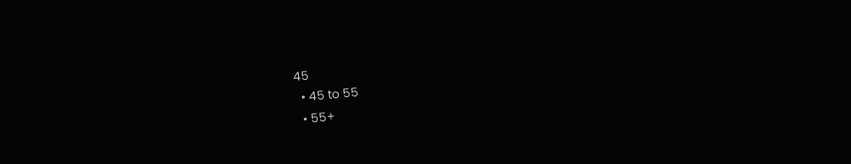45
  • 45 to 55
  • 55+